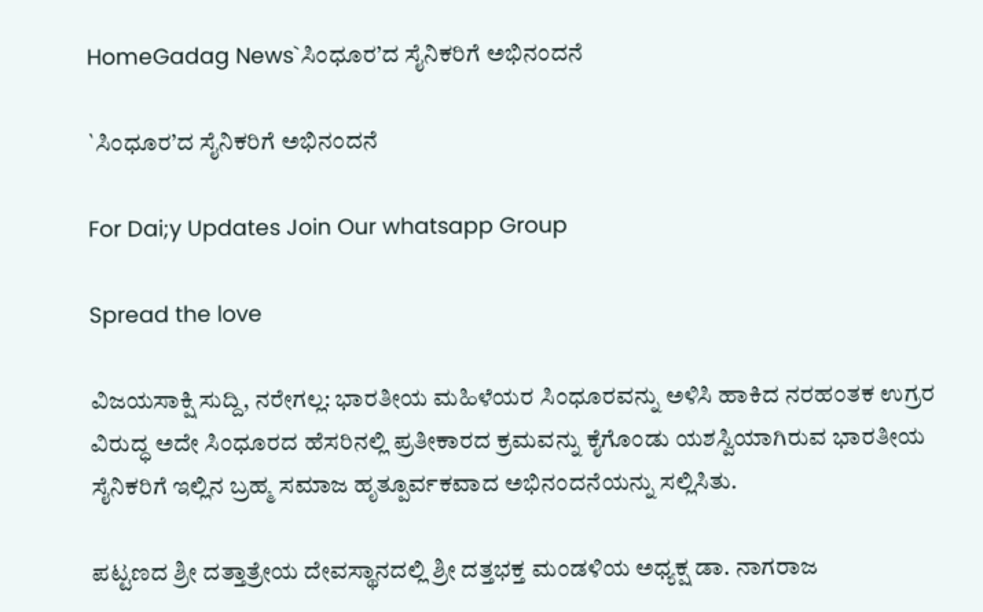HomeGadag News`ಸಿಂಧೂರ’ದ ಸೈನಿಕರಿಗೆ ಅಭಿನಂದನೆ

`ಸಿಂಧೂರ’ದ ಸೈನಿಕರಿಗೆ ಅಭಿನಂದನೆ

For Dai;y Updates Join Our whatsapp Group

Spread the love

ವಿಜಯಸಾಕ್ಷಿ ಸುದ್ದಿ, ನರೇಗಲ್ಲ: ಭಾರತೀಯ ಮಹಿಳೆಯರ ಸಿಂಧೂರವನ್ನು ಅಳಿಸಿ ಹಾಕಿದ ನರಹಂತಕ ಉಗ್ರರ ವಿರುದ್ಧ ಅದೇ ಸಿಂಧೂರದ ಹೆಸರಿನಲ್ಲಿ ಪ್ರತೀಕಾರದ ಕ್ರಮವನ್ನು ಕೈಗೊಂಡು ಯಶಸ್ವಿಯಾಗಿರುವ ಭಾರತೀಯ ಸೈನಿಕರಿಗೆ ಇಲ್ಲಿನ ಬ್ರಹ್ಮ ಸಮಾಜ ಹೃತ್ಪೂರ್ವಕವಾದ ಅಭಿನಂದನೆಯನ್ನು ಸಲ್ಲಿಸಿತು.

ಪಟ್ಟಣದ ಶ್ರೀ ದತ್ತಾತ್ರೇಯ ದೇವಸ್ಥಾನದಲ್ಲಿ ಶ್ರೀ ದತ್ತಭಕ್ತ ಮಂಡಳಿಯ ಅಧ್ಯಕ್ಷ ಡಾ. ನಾಗರಾಜ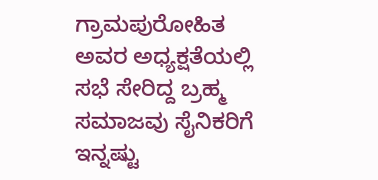ಗ್ರಾಮಪುರೋಹಿತ ಅವರ ಅಧ್ಯಕ್ಷತೆಯಲ್ಲಿ ಸಭೆ ಸೇರಿದ್ದ ಬ್ರಹ್ಮ ಸಮಾಜವು ಸೈನಿಕರಿಗೆ ಇನ್ನಷ್ಟು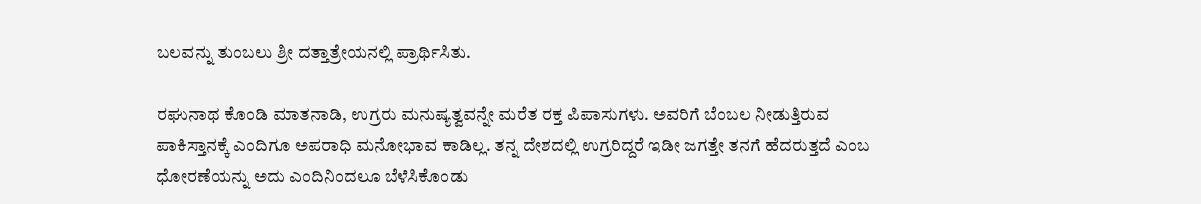ಬಲವನ್ನು ತುಂಬಲು ಶ್ರೀ ದತ್ತಾತ್ರೇಯನಲ್ಲಿ ಪ್ರಾರ್ಥಿಸಿತು.

ರಘುನಾಥ ಕೊಂಡಿ ಮಾತನಾಡಿ, ಉಗ್ರರು ಮನುಷ್ಯತ್ವವನ್ನೇ ಮರೆತ ರಕ್ತ ಪಿಪಾಸುಗಳು. ಅವರಿಗೆ ಬೆಂಬಲ ನೀಡುತ್ತಿರುವ ಪಾಕಿಸ್ತಾನಕ್ಕೆ ಎಂದಿಗೂ ಅಪರಾಧಿ ಮನೋಭಾವ ಕಾಡಿಲ್ಲ. ತನ್ನ ದೇಶದಲ್ಲಿ ಉಗ್ರರಿದ್ದರೆ ಇಡೀ ಜಗತ್ತೇ ತನಗೆ ಹೆದರುತ್ತದೆ ಎಂಬ ಧೋರಣೆಯನ್ನು ಅದು ಎಂದಿನಿಂದಲೂ ಬೆಳೆಸಿಕೊಂಡು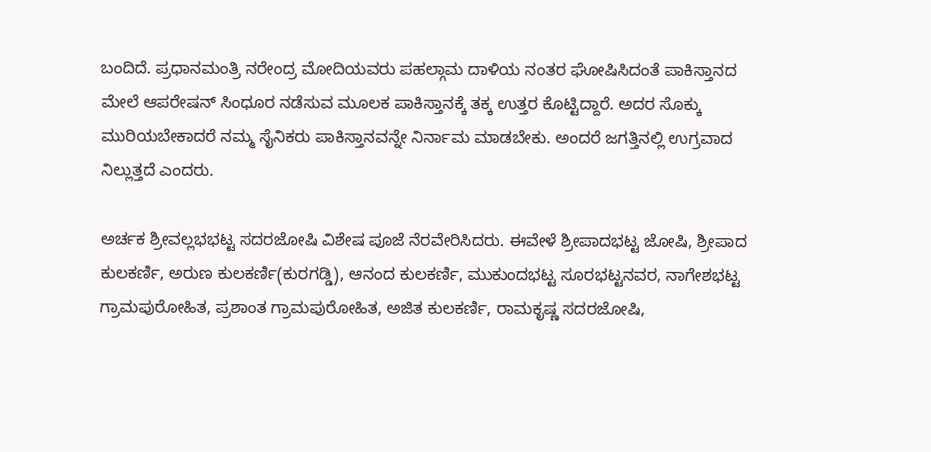ಬಂದಿದೆ. ಪ್ರಧಾನಮಂತ್ರಿ ನರೇಂದ್ರ ಮೋದಿಯವರು ಪಹಲ್ಗಾಮ ದಾಳಿಯ ನಂತರ ಘೋಷಿಸಿದಂತೆ ಪಾಕಿಸ್ತಾನದ ಮೇಲೆ ಆಪರೇಷನ್ ಸಿಂಧೂರ ನಡೆಸುವ ಮೂಲಕ ಪಾಕಿಸ್ತಾನಕ್ಕೆ ತಕ್ಕ ಉತ್ತರ ಕೊಟ್ಟಿದ್ದಾರೆ. ಅದರ ಸೊಕ್ಕು ಮುರಿಯಬೇಕಾದರೆ ನಮ್ಮ ಸೈನಿಕರು ಪಾಕಿಸ್ತಾನವನ್ನೇ ನಿರ್ನಾಮ ಮಾಡಬೇಕು. ಅಂದರೆ ಜಗತ್ತಿನಲ್ಲಿ ಉಗ್ರವಾದ ನಿಲ್ಲುತ್ತದೆ ಎಂದರು.

ಅರ್ಚಕ ಶ್ರೀವಲ್ಲಭಭಟ್ಟ ಸದರಜೋಷಿ ವಿಶೇಷ ಪೂಜೆ ನೆರವೇರಿಸಿದರು. ಈವೇಳೆ ಶ್ರೀಪಾದಭಟ್ಟ ಜೋಷಿ, ಶ್ರೀಪಾದ ಕುಲಕರ್ಣಿ, ಅರುಣ ಕುಲಕರ್ಣಿ(ಕುರಗಡ್ಡಿ), ಆನಂದ ಕುಲಕರ್ಣಿ, ಮುಕುಂದಭಟ್ಟ ಸೂರಭಟ್ಟನವರ, ನಾಗೇಶಭಟ್ಟ ಗ್ರಾಮಪುರೋಹಿತ, ಪ್ರಶಾಂತ ಗ್ರಾಮಪುರೋಹಿತ, ಅಜಿತ ಕುಲಕರ್ಣಿ, ರಾಮಕೃಷ್ಣ ಸದರಜೋಷಿ,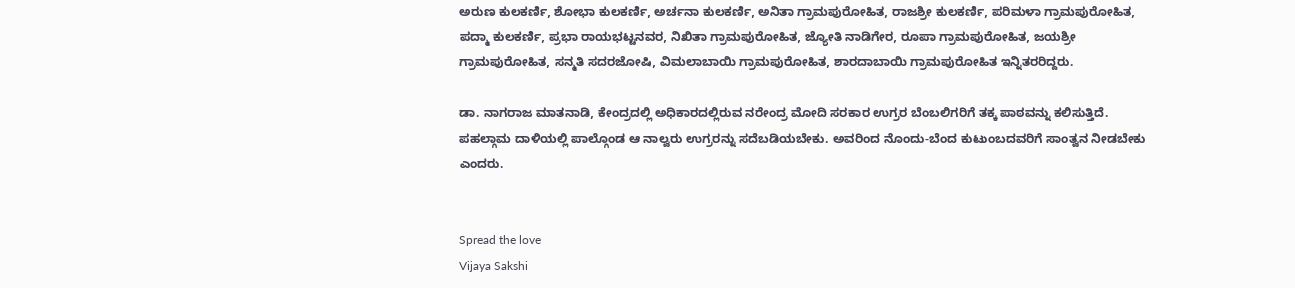ಅರುಣ ಕುಲಕರ್ಣಿ, ಶೋಭಾ ಕುಲಕರ್ಣಿ, ಅರ್ಚನಾ ಕುಲಕರ್ಣಿ, ಅನಿತಾ ಗ್ರಾಮಪುರೋಹಿತ, ರಾಜಶ್ರೀ ಕುಲಕರ್ಣಿ, ಪರಿಮಳಾ ಗ್ರಾಮಪುರೋಹಿತ, ಪದ್ಮಾ ಕುಲಕರ್ಣಿ, ಪ್ರಭಾ ರಾಯಭಟ್ಟನವರ, ನಿಖಿತಾ ಗ್ರಾಮಪುರೋಹಿತ, ಜ್ಯೋತಿ ನಾಡಿಗೇರ, ರೂಪಾ ಗ್ರಾಮಪುರೋಹಿತ, ಜಯಶ್ರೀ ಗ್ರಾಮಪುರೋಹಿತ, ಸನ್ಮತಿ ಸದರಜೋಷಿ, ವಿಮಲಾಬಾಯಿ ಗ್ರಾಮಪುರೋಹಿತ, ಶಾರದಾಬಾಯಿ ಗ್ರಾಮಪುರೋಹಿತ ಇನ್ನಿತರರಿದ್ದರು.

ಡಾ. ನಾಗರಾಜ ಮಾತನಾಡಿ, ಕೇಂದ್ರದಲ್ಲಿ ಅಧಿಕಾರದಲ್ಲಿರುವ ನರೇಂದ್ರ ಮೋದಿ ಸರಕಾರ ಉಗ್ರರ ಬೆಂಬಲಿಗರಿಗೆ ತಕ್ಕ ಪಾಠವನ್ನು ಕಲಿಸುತ್ತಿದೆ. ಪಹಲ್ಗಾಮ ದಾಳಿಯಲ್ಲಿ ಪಾಲ್ಗೊಂಡ ಆ ನಾಲ್ವರು ಉಗ್ರರನ್ನು ಸದೆಬಡಿಯಬೇಕು. ಅವರಿಂದ ನೊಂದು-ಬೆಂದ ಕುಟುಂಬದವರಿಗೆ ಸಾಂತ್ವನ ನೀಡಬೇಕು ಎಂದರು.


Spread the love
Vijaya Sakshi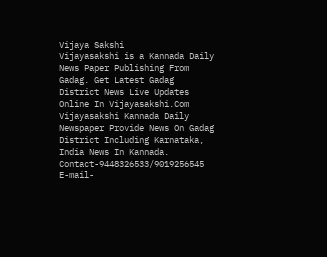Vijaya Sakshi
Vijayasakshi is a Kannada Daily News Paper Publishing From Gadag. Get Latest Gadag District News Live Updates Online In Vijayasakshi.Com Vijayasakshi Kannada Daily Newspaper Provide News On Gadag District Including Karnataka, India News In Kannada. Contact-9448326533/9019256545 E-mail-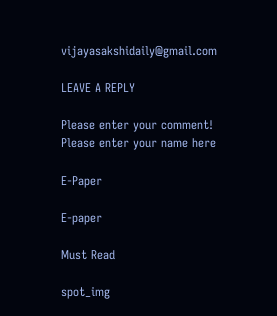vijayasakshidaily@gmail.com

LEAVE A REPLY

Please enter your comment!
Please enter your name here

E-Paper

E-paper

Must Read

spot_img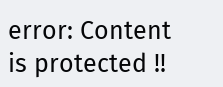error: Content is protected !!